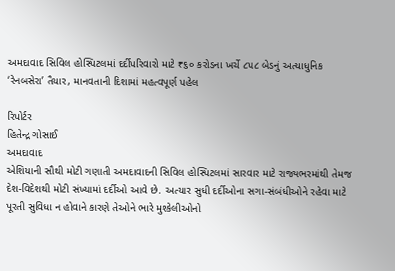અમદાવાદ સિવિલ હોસ્પિટલમાં દર્દીપરિવારો માટે ₹૬૦ કરોડના ખર્ચે ૮૫૮ બેડનું અત્યાધુનિક ‘રેનબસેરા’ તૈયાર, માનવતાની દિશામાં મહત્વપૂર્ણ પહેલ

રિપોર્ટર
હિતેન્દ્ર ગોસાઈ
અમદાવાદ
એશિયાની સૌથી મોટી ગણાતી અમદાવાદની સિવિલ હોસ્પિટલમાં સારવાર માટે રાજ્યભરમાંથી તેમજ દેશ-વિદેશથી મોટી સંખ્યામાં દર્દીઓ આવે છે. અત્યાર સુધી દર્દીઓના સગા-સંબંધીઓને રહેવા માટે પૂરતી સુવિધા ન હોવાને કારણે તેઓને ભારે મુશ્કેલીઓનો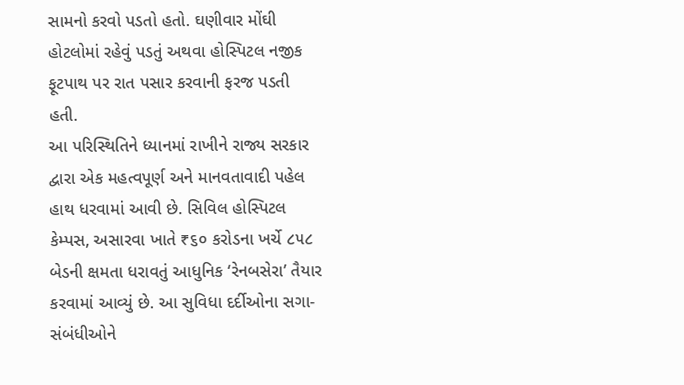સામનો કરવો પડતો હતો. ઘણીવાર મોંઘી હોટલોમાં રહેવું પડતું અથવા હોસ્પિટલ નજીક ફૂટપાથ પર રાત પસાર કરવાની ફરજ પડતી હતી.
આ પરિસ્થિતિને ધ્યાનમાં રાખીને રાજ્ય સરકાર દ્વારા એક મહત્વપૂર્ણ અને માનવતાવાદી પહેલ હાથ ધરવામાં આવી છે. સિવિલ હોસ્પિટલ કેમ્પસ, અસારવા ખાતે ₹૬૦ કરોડના ખર્ચે ૮૫૮ બેડની ક્ષમતા ધરાવતું આધુનિક ‘રેનબસેરા’ તૈયાર કરવામાં આવ્યું છે. આ સુવિધા દર્દીઓના સગા-સંબંધીઓને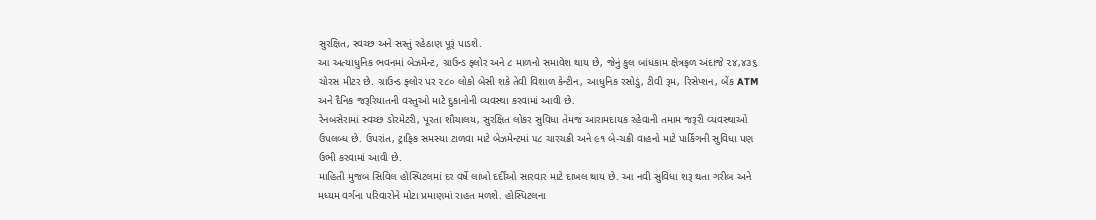સુરક્ષિત, સ્વચ્છ અને સસ્તું રહેઠાણ પૂરૂં પાડશે.
આ અત્યાધુનિક ભવનમાં બેઝમેન્ટ, ગ્રાઉન્ડ ફ્લોર અને ૮ માળનો સમાવેશ થાય છે, જેનું કુલ બાંધકામ ક્ષેત્રફળ અંદાજે ૨૪,૪૩૬ ચોરસ મીટર છે. ગ્રાઉન્ડ ફ્લોર પર ૨૮૦ લોકો બેસી શકે તેવી વિશાળ કેન્ટીન, આધુનિક રસોડું, ટીવી રૂમ, રિસેપ્શન, બેંક ATM અને દૈનિક જરૂરિયાતની વસ્તુઓ માટે દુકાનોની વ્યવસ્થા કરવામાં આવી છે.
રેનબસેરામાં સ્વચ્છ ડોરમેટરી, પૂરતા શૌચાલય, સુરક્ષિત લોકર સુવિધા તેમજ આરામદાયક રહેવાની તમામ જરૂરી વ્યવસ્થાઓ ઉપલબ્ધ છે. ઉપરાંત, ટ્રાફિક સમસ્યા ટાળવા માટે બેઝમેન્ટમાં ૫૮ ચારચક્રી અને ૯૧ બે-ચક્રી વાહનો માટે પાર્કિંગની સુવિધા પણ ઉભી કરવામાં આવી છે.
માહિતી મુજબ સિવિલ હોસ્પિટલમાં દર વર્ષે લાખો દર્દીઓ સારવાર માટે દાખલ થાય છે. આ નવી સુવિધા શરૂ થતા ગરીબ અને મધ્યમ વર્ગના પરિવારોને મોટા પ્રમાણમાં રાહત મળશે. હોસ્પિટલના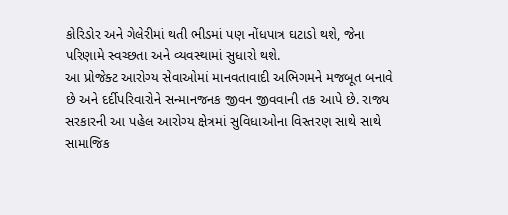કોરિડોર અને ગેલેરીમાં થતી ભીડમાં પણ નોંધપાત્ર ઘટાડો થશે, જેના પરિણામે સ્વચ્છતા અને વ્યવસ્થામાં સુધારો થશે.
આ પ્રોજેક્ટ આરોગ્ય સેવાઓમાં માનવતાવાદી અભિગમને મજબૂત બનાવે છે અને દર્દીપરિવારોને સન્માનજનક જીવન જીવવાની તક આપે છે. રાજ્ય સરકારની આ પહેલ આરોગ્ય ક્ષેત્રમાં સુવિધાઓના વિસ્તરણ સાથે સાથે સામાજિક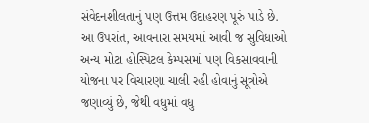સંવેદનશીલતાનું પણ ઉત્તમ ઉદાહરણ પૂરું પાડે છે.
આ ઉપરાંત, આવનારા સમયમાં આવી જ સુવિધાઓ અન્ય મોટા હોસ્પિટલ કેમ્પસમાં પણ વિકસાવવાની યોજના પર વિચારણા ચાલી રહી હોવાનું સૂત્રોએ જણાવ્યું છે, જેથી વધુમાં વધુ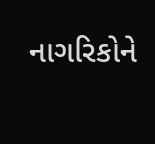નાગરિકોને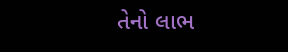તેનો લાભ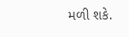મળી શકે.